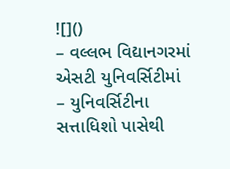![]()
– વલ્લભ વિદ્યાનગરમાં એસટી યુનિવર્સિટીમાં
– યુનિવર્સિટીના સત્તાધિશો પાસેથી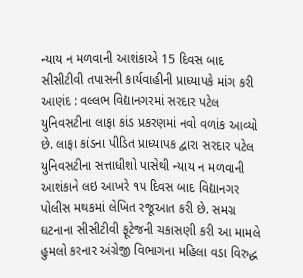ન્યાય ન મળવાની આશંકાએ 15 દિવસ બાદ સીસીટીવી તપાસની કાર્યવાહીની પ્રાધ્યાપકે માંગ કરી
આણંદ : વલ્લભ વિદ્યાનગરમાં સરદાર પટેલ યુનિવસટીના લાફા કાંડ પ્રકરણમાં નવો વળાંક આવ્યો છે. લાફા કાંડના પીડિત પ્રાધ્યાપક દ્વારા સરદાર પટેલ યુનિવસટીના સત્તાધીશો પાસેથી ન્યાય ન મળવાની આશંકાને લઇ આખરે ૧૫ દિવસ બાદ વિદ્યાનગર પોલીસ મથકમાં લેખિત રજૂઆત કરી છે. સમગ્ર ઘટનાના સીસીટીવી ફૂટેજની ચકાસણી કરી આ મામલે હુમલો કરનાર અંગ્રેજી વિભાગના મહિલા વડા વિરુદ્ધ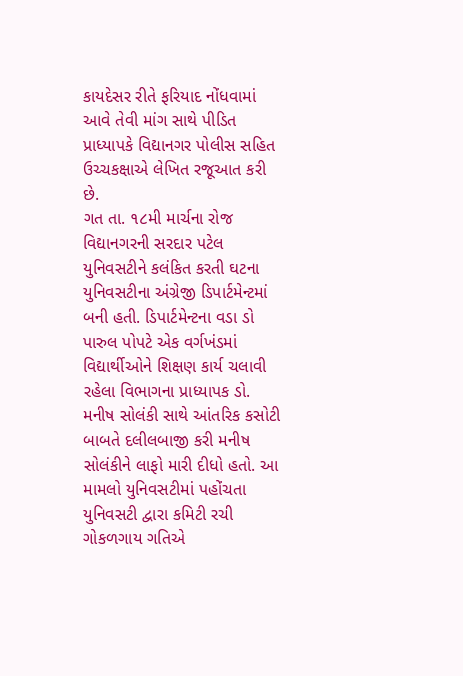કાયદેસર રીતે ફરિયાદ નોંધવામાં આવે તેવી માંગ સાથે પીડિત પ્રાધ્યાપકે વિદ્યાનગર પોલીસ સહિત ઉચ્ચકક્ષાએ લેખિત રજૂઆત કરી છે.
ગત તા. ૧૮મી માર્ચના રોજ વિદ્યાનગરની સરદાર પટેલ યુનિવસટીને કલંકિત કરતી ઘટના યુનિવસટીના અંગ્રેજી ડિપાર્ટમેન્ટમાં બની હતી. ડિપાર્ટમેન્ટના વડા ડો પારુલ પોપટે એક વર્ગખંડમાં વિદ્યાર્થીઓને શિક્ષણ કાર્ય ચલાવી રહેલા વિભાગના પ્રાધ્યાપક ડો. મનીષ સોલંકી સાથે આંતરિક કસોટી બાબતે દલીલબાજી કરી મનીષ સોલંકીને લાફો મારી દીધો હતો. આ મામલો યુનિવસટીમાં પહોંચતા યુનિવસટી દ્વારા કમિટી રચી ગોકળગાય ગતિએ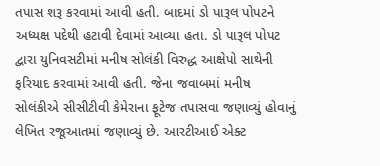તપાસ શરૂ કરવામાં આવી હતી. બાદમાં ડો પારૂલ પોપટને અધ્યક્ષ પદેથી હટાવી દેવામાં આવ્યા હતા. ડો પારૂલ પોપટ દ્વારા યુનિવસટીમાં મનીષ સોલંકી વિરુદ્ધ આક્ષેપો સાથેની ફરિયાદ કરવામાં આવી હતી. જેના જવાબમાં મનીષ સોલંકીએ સીસીટીવી કેમેરાના ફૂટેજ તપાસવા જણાવ્યું હોવાનું લેખિત રજૂઆતમાં જણાવ્યું છે. આરટીઆઈ એક્ટ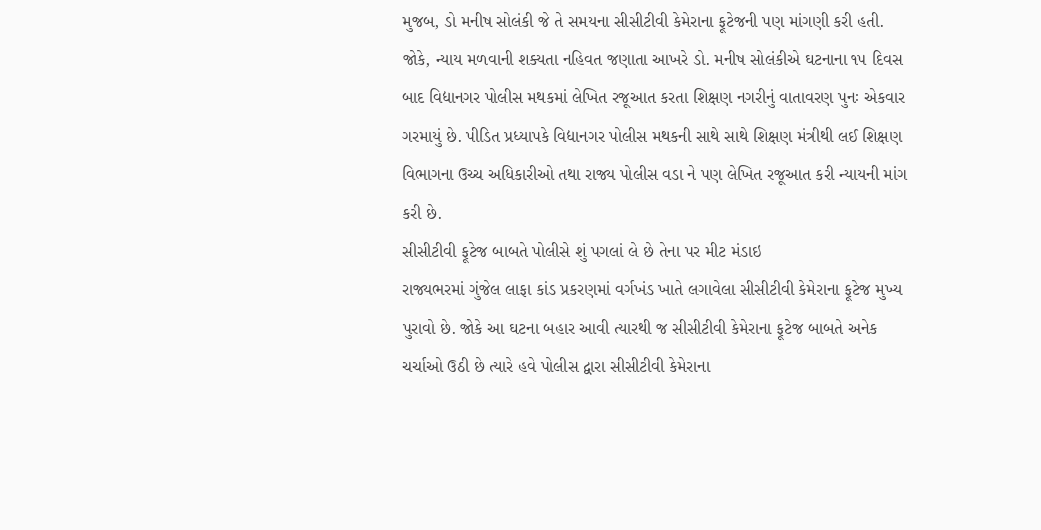મુજબ, ડો મનીષ સોલંકી જે તે સમયના સીસીટીવી કેમેરાના ફૂટેજની પણ માંગણી કરી હતી.
જોકે, ન્યાય મળવાની શક્યતા નહિવત જણાતા આખરે ડો. મનીષ સોલંકીએ ઘટનાના ૧૫ દિવસ બાદ વિદ્યાનગર પોલીસ મથકમાં લેખિત રજૂઆત કરતા શિક્ષણ નગરીનું વાતાવરણ પુનઃ એકવાર ગરમાયું છે. પીડિત પ્રધ્યાપકે વિદ્યાનગર પોલીસ મથકની સાથે સાથે શિક્ષણ મંત્રીથી લઈ શિક્ષણ વિભાગના ઉચ્ચ અધિકારીઓ તથા રાજ્ય પોલીસ વડા ને પણ લેખિત રજૂઆત કરી ન્યાયની માંગ કરી છે.
સીસીટીવી ફૂટેજ બાબતે પોલીસે શું પગલાં લે છે તેના પર મીટ મંડાઇ
રાજ્યભરમાં ગુંજેલ લાફા કાંડ પ્રકરણમાં વર્ગખંડ ખાતે લગાવેલા સીસીટીવી કેમેરાના ફૂટેજ મુખ્ય પુરાવો છે. જોકે આ ઘટના બહાર આવી ત્યારથી જ સીસીટીવી કેમેરાના ફૂટેજ બાબતે અનેક ચર્ચાઓ ઉઠી છે ત્યારે હવે પોલીસ દ્વારા સીસીટીવી કેમેરાના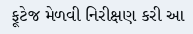ફૂટેજ મેળવી નિરીક્ષણ કરી આ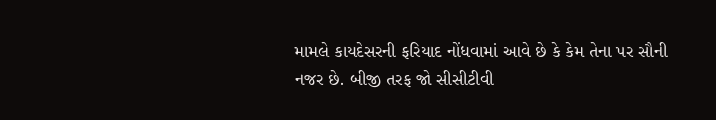મામલે કાયદેસરની ફરિયાદ નોંધવામાં આવે છે કે કેમ તેના પર સૌની નજર છે. બીજી તરફ જો સીસીટીવી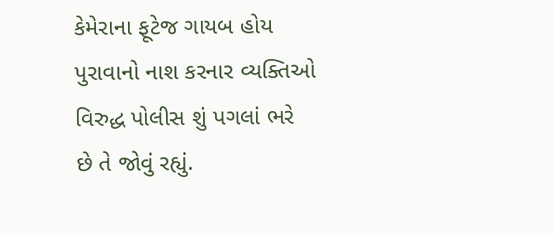કેમેરાના ફૂટેજ ગાયબ હોય પુરાવાનો નાશ કરનાર વ્યક્તિઓ વિરુદ્ધ પોલીસ શું પગલાં ભરે છે તે જોવું રહ્યું.